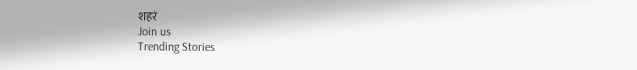शहरं
Join us
Trending Stories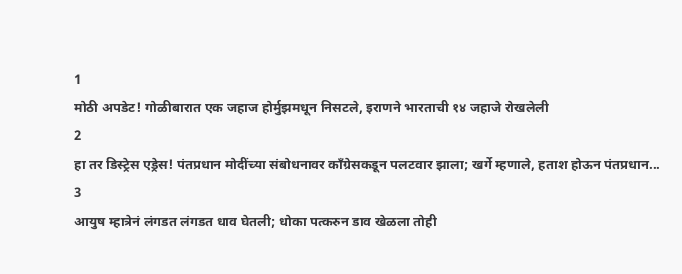1
मोठी अपडेट! गोळीबारात एक जहाज होर्मुझमधून निसटले, इराणने भारताची १४ जहाजे रोखलेली
2
हा तर डिस्ट्रेस एड्रेस! पंतप्रधान मोदींच्या संबोधनावर काँग्रेसकडून पलटवार झाला; खर्गे म्हणाले, हताश होऊन पंतप्रधान...
3
आयुष म्हात्रेनं लंगडत लंगडत धाव घेतली; धोका पत्करुन डाव खेळला तोही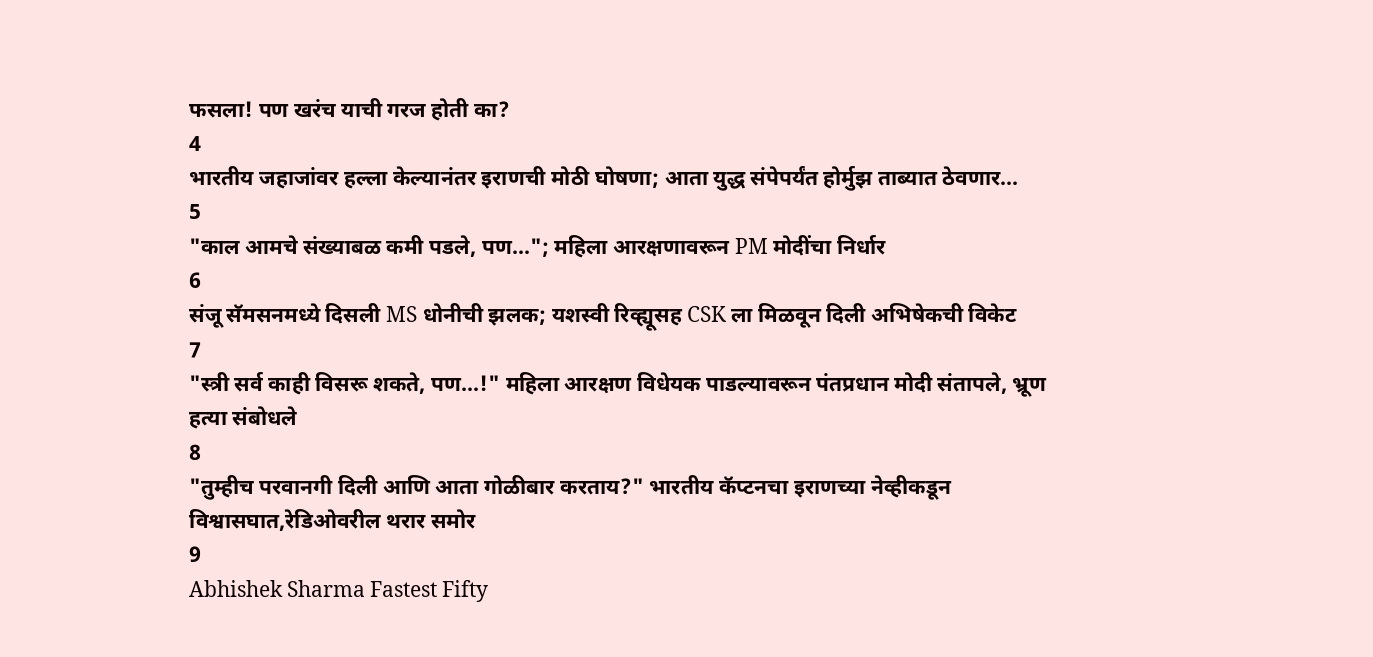फसला! पण खरंच याची गरज होती का?
4
भारतीय जहाजांवर हल्ला केल्यानंतर इराणची मोठी घोषणा; आता युद्ध संपेपर्यंत होर्मुझ ताब्यात ठेवणार...
5
"काल आमचे संख्याबळ कमी पडले, पण..."; महिला आरक्षणावरून PM मोदींचा निर्धार
6
संजू सॅमसनमध्ये दिसली MS धोनीची झलक; यशस्वी रिव्ह्यूसह CSK ला मिळवून दिली अभिषेकची विकेट
7
"स्त्री सर्व काही विसरू शकते, पण...!" महिला आरक्षण विधेयक पाडल्यावरून पंतप्रधान मोदी संतापले, भ्रूण हत्या संबोधले
8
"तुम्हीच परवानगी दिली आणि आता गोळीबार करताय?" भारतीय कॅप्टनचा इराणच्या नेव्हीकडून विश्वासघात,रेडिओवरील थरार समोर
9
Abhishek Sharma Fastest Fifty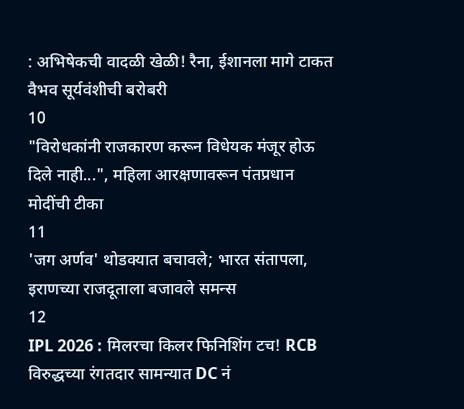: अभिषेकची वादळी खेळी! रैना, ईशानला मागे टाकत वैभव सूर्यवंशीची बरोबरी
10
"विरोधकांनी राजकारण करून विधेयक मंजूर होऊ दिले नाही...", महिला आरक्षणावरून पंतप्रधान मोदींची टीका
11
'जग अर्णव' थोडक्यात बचावले; भारत संतापला, इराणच्या राजदूताला बजावले समन्स
12
IPL 2026 : मिलरचा किलर फिनिशिंग टच! RCB विरुद्धच्या रंगतदार सामन्यात DC नं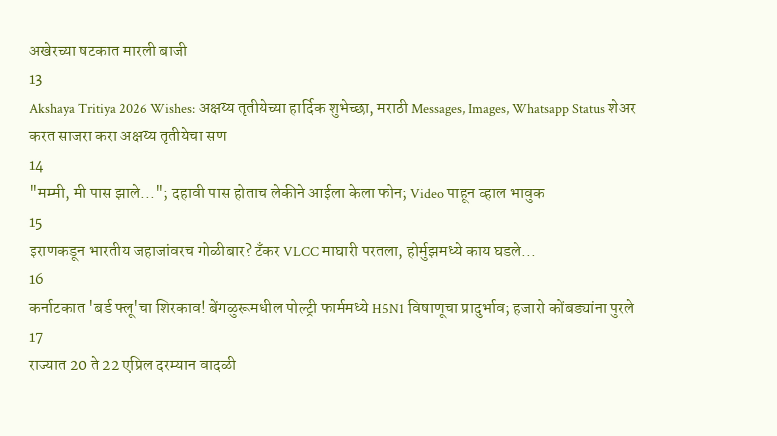अखेरच्या षटकात मारली बाजी
13
Akshaya Tritiya 2026 Wishes: अक्षय्य तृतीयेच्या हार्दिक शुभेच्छा, मराठी Messages, Images, Whatsapp Status शेअर करत साजरा करा अक्षय्य तृतीयेचा सण
14
"मम्मी, मी पास झाले..."; दहावी पास होताच लेकीने आईला केला फोन; Video पाहून व्हाल भावुक
15
इराणकडून भारतीय जहाजांवरच गोळीबार? टँकर VLCC माघारी परतला, होर्मुझमध्ये काय घडले...
16
कर्नाटकात 'बर्ड फ्लू'चा शिरकाव! बेंगळुरूमधील पोल्ट्री फार्ममध्ये H5N1 विषाणूचा प्रादुर्भाव; हजारो कोंबड्यांना पुरले
17
राज्यात 20 ते 22 एप्रिल दरम्यान वादळी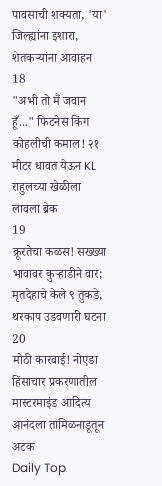पावसाची शक्यता, 'या' जिल्ह्यांना इशारा, शेतकऱ्यांना आवाहन
18
"अभी तो मैं जवान हूँ..." फिटनेस किंग कोहलीची कमाल! २१ मीटर धावत येऊन KL राहुलच्या खेळीला लावला ब्रेक
19
क्रूरतेचा कळस! सख्ख्या भावावर कुऱ्हाडीने वार; मृतदेहाचे केले ९ तुकडे, थरकाप उडवणारी घटना
20
मोठी कारवाई! नोएडा हिंसाचार प्रकरणातील मास्टरमाइंड आदित्य आनंदला तामिळनाडूतून अटक
Daily Top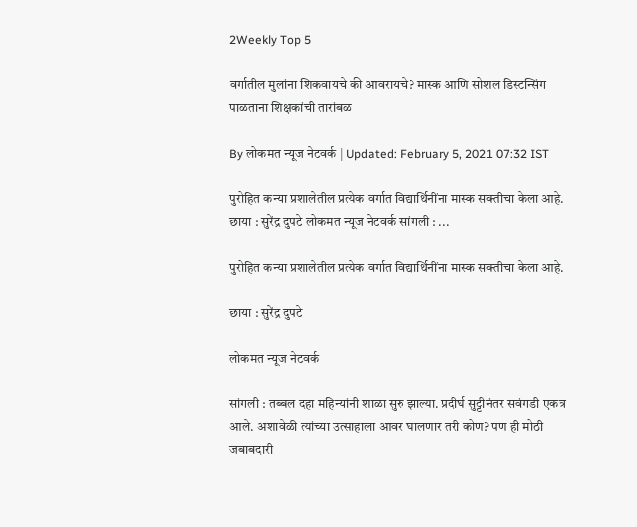2Weekly Top 5

वर्गातील मुलांना शिकवायचे की आवरायचे? मास्क आणि सोशल डिस्टन्सिंग पाळताना शिक्षकांची तारांबळ

By लोकमत न्यूज नेटवर्क | Updated: February 5, 2021 07:32 IST

पुरोहित कन्या प्रशालेतील प्रत्येक वर्गात विद्यार्थिनींना मास्क सक्तीचा केला आहे. छाया : सुरेंद्र दुपटे लोकमत न्यूज नेटवर्क सांगली : ...

पुरोहित कन्या प्रशालेतील प्रत्येक वर्गात विद्यार्थिनींना मास्क सक्तीचा केला आहे.

छाया : सुरेंद्र दुपटे

लोकमत न्यूज नेटवर्क

सांगली : तब्बल दहा महिन्यांनी शाळा सुरु झाल्या. प्रदीर्घ सुट्टीनंतर सवंगडी एकत्र आले. अशावेळी त्यांच्या उत्साहाला आवर घालणार तरी कोण? पण ही मोठी जबाबदारी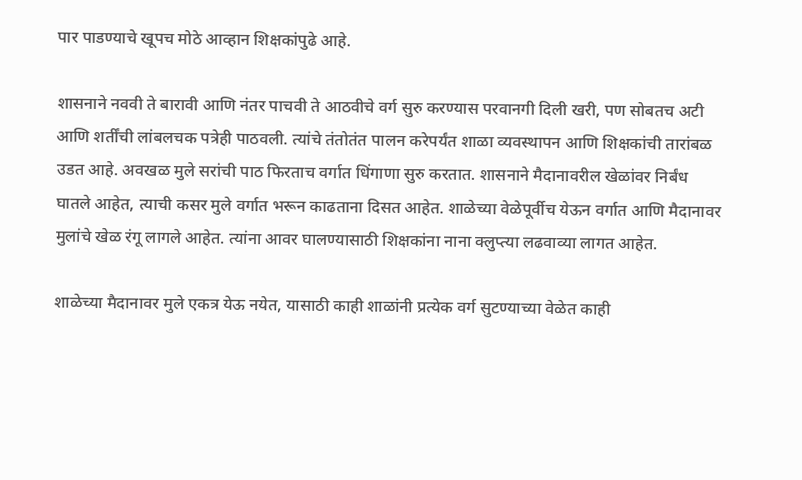पार पाडण्याचे खूपच मोठे आव्हान शिक्षकांपुढे आहे.

शासनाने नववी ते बारावी आणि नंतर पाचवी ते आठवीचे वर्ग सुरु करण्यास परवानगी दिली खरी, पण सोबतच अटी आणि शर्तींची लांबलचक पत्रेही पाठवली. त्यांचे तंतोतंत पालन करेपर्यंत शाळा व्यवस्थापन आणि शिक्षकांची तारांबळ उडत आहे. अवखळ मुले सरांची पाठ फिरताच वर्गात धिंगाणा सुरु करतात. शासनाने मैदानावरील खेळांवर निर्बंध घातले आहेत, त्याची कसर मुले वर्गात भरून काढताना दिसत आहेत. शाळेच्या वेळेपूर्वीच येऊन वर्गात आणि मैदानावर मुलांचे खेळ रंगू लागले आहेत. त्यांना आवर घालण्यासाठी शिक्षकांना नाना क्लुप्त्या लढवाव्या लागत आहेत.

शाळेच्या मैदानावर मुले एकत्र येऊ नयेत, यासाठी काही शाळांनी प्रत्येक वर्ग सुटण्याच्या वेळेत काही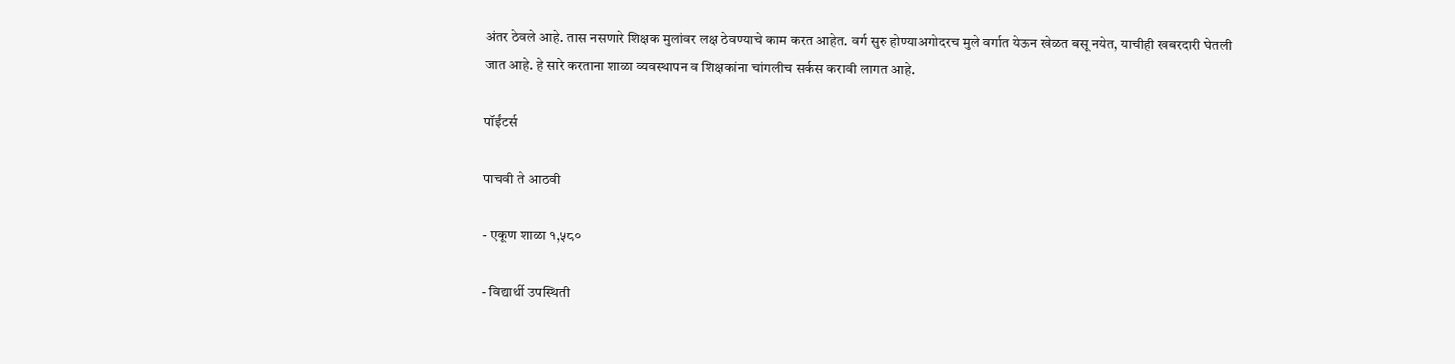अंतर ठेवले आहे. तास नसणारे शिक्षक मुलांवर लक्ष ठेवण्याचे काम करत आहेत. वर्ग सुरु होण्याअगोदरच मुले वर्गात येऊन खेळत बसू नयेत, याचीही खबरदारी घेतली जात आहे. हे सारे करताना शाळा व्यवस्थापन व शिक्षकांना चांगलीच सर्कस करावी लागत आहे.

पॉईंटर्स

पाचवी ते आठवी

- एकूण शाळा १,५८०

- विद्यार्थी उपस्थिती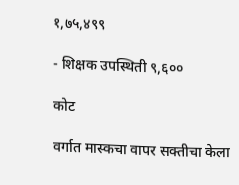१,७५,४९९

- शिक्षक उपस्थिती ९,६००

कोट

वर्गात मास्कचा वापर सक्तीचा केला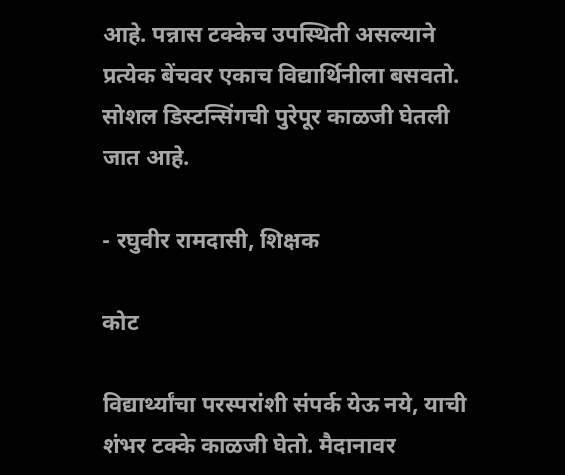आहे. पन्नास टक्केच उपस्थिती असल्याने प्रत्येक बेंचवर एकाच विद्यार्थिनीला बसवतो. सोशल डिस्टन्सिंगची पुरेपूर काळजी घेतली जात आहे.

- रघुवीर रामदासी, शिक्षक

कोट

विद्यार्थ्यांचा परस्परांशी संपर्क येऊ नये, याची शंभर टक्के काळजी घेतो. मैदानावर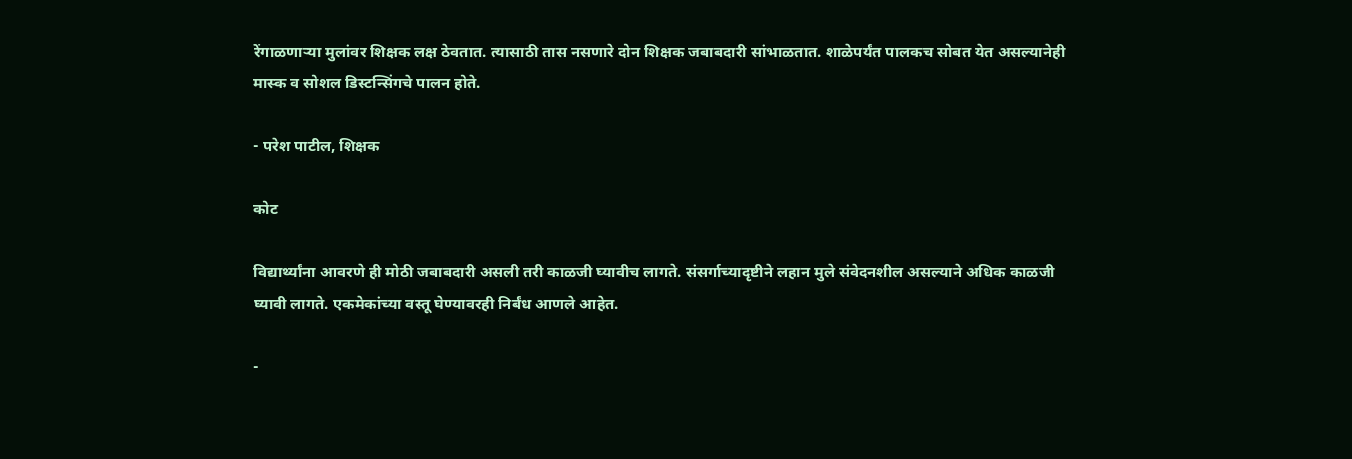रेंगाळणाऱ्या मुलांवर शिक्षक लक्ष ठेवतात. त्यासाठी तास नसणारे दोन शिक्षक जबाबदारी सांभाळतात. शाळेपर्यंत पालकच सोबत येत असल्यानेही मास्क व सोशल डिस्टन्सिंगचे पालन होते.

- परेश पाटील, शिक्षक

कोट

विद्यार्थ्यांना आवरणे ही मोठी जबाबदारी असली तरी काळजी घ्यावीच लागते. संसर्गाच्यादृष्टीने लहान मुले संवेदनशील असल्याने अधिक काळजी घ्यावी लागते. एकमेकांच्या वस्तू घेण्यावरही निर्बंध आणले आहेत.

-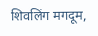शिवलिंग मगदूम,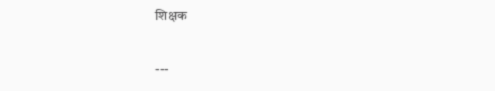शिक्षक

---